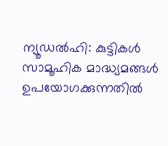ന്യൂഡൽഹി: കുട്ടികൾ സാമൂഹിക മാദ്ധ്യമങ്ങൾ ഉപയോഗക്കുന്നതിൽ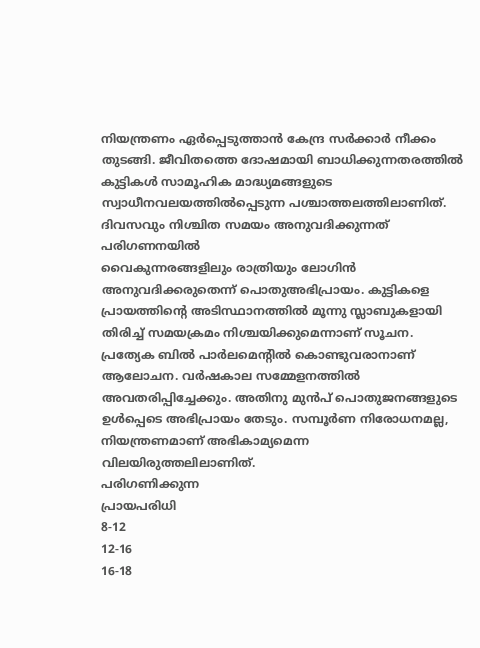നിയന്ത്രണം ഏർപ്പെടുത്താൻ കേന്ദ്ര സർക്കാർ നീക്കം തുടങ്ങി. ജീവിതത്തെ ദോഷമായി ബാധിക്കുന്നതരത്തിൽ കുട്ടികൾ സാമൂഹിക മാദ്ധ്യമങ്ങളുടെ സ്വാധീനവലയത്തിൽപ്പെടുന്ന പശ്ചാത്തലത്തിലാണിത്.
ദിവസവും നിശ്ചിത സമയം അനുവദിക്കുന്നത് പരിഗണനയിൽ
വൈകുന്നരങ്ങളിലും രാത്രിയും ലോഗിൻ അനുവദിക്കരുതെന്ന് പൊതുഅഭിപ്രായം. കുട്ടികളെ പ്രായത്തിന്റെ അടിസ്ഥാനത്തിൽ മൂന്നു സ്ലാബുകളായി തിരിച്ച് സമയക്രമം നിശ്ചയിക്കുമെന്നാണ് സൂചന. പ്രത്യേക ബിൽ പാർലമെന്റിൽ കൊണ്ടുവരാനാണ് ആലോചന. വർഷകാല സമ്മേളനത്തിൽ അവതരിപ്പിച്ചേക്കും. അതിനു മുൻപ് പൊതുജനങ്ങളുടെ ഉൾപ്പെടെ അഭിപ്രായം തേടും. സമ്പൂർണ നിരോധനമല്ല, നിയന്ത്രണമാണ് അഭികാമ്യമെന്ന വിലയിരുത്തലിലാണിത്.
പരിഗണിക്കുന്ന
പ്രായപരിധി
8-12
12-16
16-18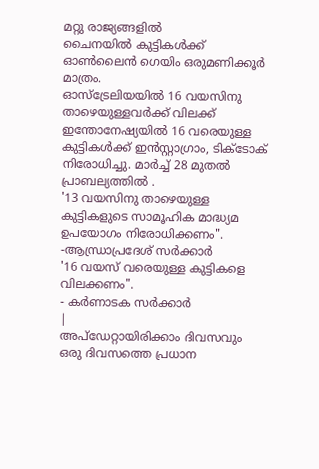മറ്റു രാജ്യങ്ങളിൽ
ചൈനയിൽ കുട്ടികൾക്ക് ഓൺലൈൻ ഗെയിം ഒരുമണിക്കൂർ മാത്രം.
ഓസ്ട്രേലിയയിൽ 16 വയസിനു താഴെയുള്ളവർക്ക് വിലക്ക്
ഇന്തോനേഷ്യയിൽ 16 വരെയുള്ള കുട്ടികൾക്ക് ഇൻസ്റ്റാഗ്രാം, ടിക്ടോക് നിരോധിച്ചു. മാർച്ച് 28 മുതൽ പ്രാബല്യത്തിൽ .
'13 വയസിനു താഴെയുള്ള കുട്ടികളുടെ സാമൂഹിക മാദ്ധ്യമ ഉപയോഗം നിരോധിക്കണം".
-ആന്ധ്രാപ്രദേശ് സർക്കാർ
'16 വയസ് വരെയുള്ള കുട്ടികളെ വിലക്കണം".
- കർണാടക സർക്കാർ
|
അപ്ഡേറ്റായിരിക്കാം ദിവസവും
ഒരു ദിവസത്തെ പ്രധാന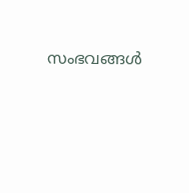സംഭവങ്ങൾ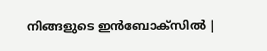നിങ്ങളുടെ ഇൻബോക്സിൽ |